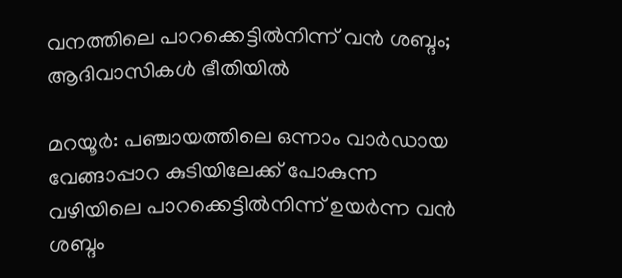വനത്തിലെ പാറക്കെട്ടിൽനിന്ന് വൻ ശബ്ദം; ആദിവാസികൾ ഭീതിയിൽ

മറയൂർ: പഞ്ചായത്തിലെ ഒന്നാം വാർഡായ വേങ്ങാപ്പാറ കുടിയിലേക്ക് പോകുന്ന വഴിയിലെ പാറക്കെട്ടിൽനിന്ന് ഉയർന്ന വൻ ശബ്ദം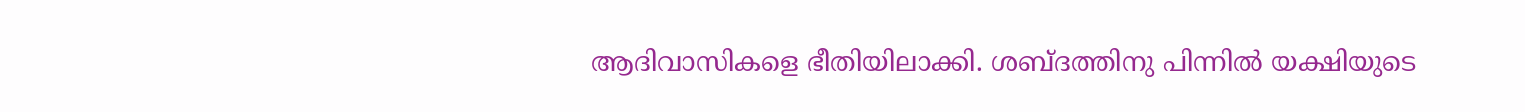ആദിവാസികളെ ഭീതിയിലാക്കി. ശബ്ദത്തിനു പിന്നിൽ യക്ഷിയുടെ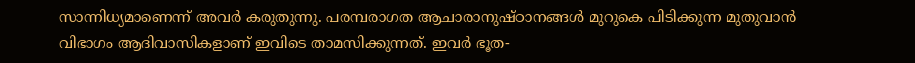സാന്നിധ്യമാണെന്ന് അവർ കരുതുന്നു. പരമ്പരാഗത ആചാരാനുഷ്ഠാനങ്ങൾ മുറുകെ പിടിക്കുന്ന മുതുവാൻ വിഭാഗം ആദിവാസികളാണ് ഇവിടെ താമസിക്കുന്നത്. ഇവർ ഭൂത-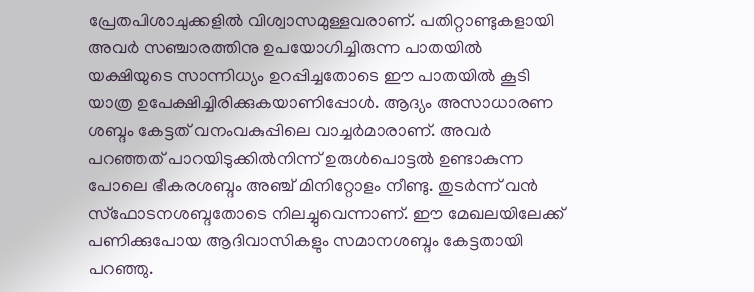പ്രേതപിശാചുക്കളിൽ വിശ്വാസമുള്ളവരാണ്. പതിറ്റാണ്ടുകളായി അവർ സഞ്ചാരത്തിനു ഉപയോഗിച്ചിരുന്ന പാതയിൽ യക്ഷിയുടെ സാന്നിധ്യം ഉറപ്പിച്ചതോടെ ഈ പാതയിൽ കൂടി യാത്ര ഉപേക്ഷിച്ചിരിക്കുകയാണിപ്പോൾ. ആദ്യം അസാധാരണ ശബ്ദം കേട്ടത് വനംവകുപ്പിലെ വാച്ചർമാരാണ്. അവർ പറഞ്ഞത് പാറയിടുക്കിൽനിന്ന് ഉരുൾപൊട്ടൽ ഉണ്ടാകുന്ന പോലെ ഭീകരശബ്ദം അഞ്ച് മിനിറ്റോളം നീണ്ടു. തുടർന്ന് വൻ സ്ഫോടനശബ്ദതോടെ നിലച്ചുവെന്നാണ്. ഈ മേഖലയിലേക്ക് പണിക്കുപോയ ആദിവാസികളും സമാനശബ്ദം കേട്ടതായി പറഞ്ഞു.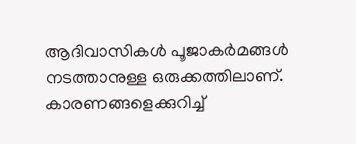ആദിവാസികൾ പൂജാകർമങ്ങൾ നടത്താനുള്ള ഒരുക്കത്തിലാണ്. കാരണങ്ങളെക്കുറിച്ച്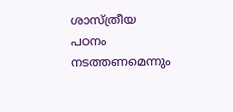ശാസ്ത്രീയ പഠനം നടത്തണമെന്നും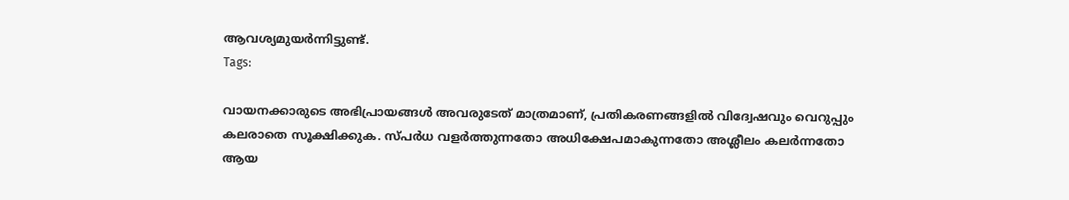ആവശ്യമുയർന്നിട്ടുണ്ട്.
Tags:

വായനക്കാരുടെ അഭിപ്രായങ്ങള്‍ അവരുടേത് മാത്രമാണ്, പ്രതികരണങ്ങളിൽ വിദ്വേഷവും വെറുപ്പും കലരാതെ സൂക്ഷിക്കുക. സ്പർധ വളർത്തുന്നതോ അധിക്ഷേപമാകുന്നതോ അശ്ലീലം കലർന്നതോ ആയ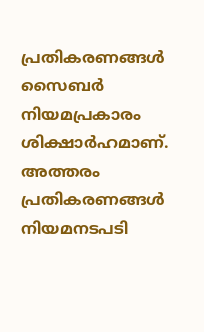പ്രതികരണങ്ങൾ സൈബർ നിയമപ്രകാരം ശിക്ഷാർഹമാണ്. അത്തരം പ്രതികരണങ്ങൾ നിയമനടപടി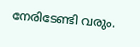നേരിടേണ്ടി വരും.